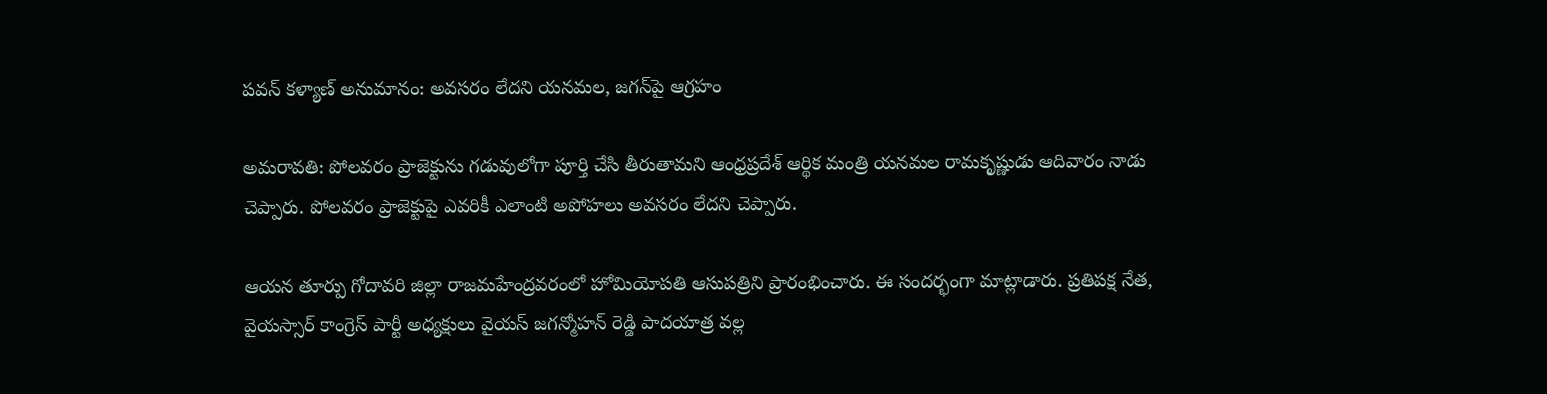పవన్ కళ్యాణ్ అనుమానం: అవసరం లేదని యనమల, జగన్‌పై ఆగ్రహం

అమరావతి: పోలవరం ప్రాజెక్టును గడువులోగా పూర్తి చేసి తీరుతామని ఆంధ్రప్రదేశ్ ఆర్థిక మంత్రి యనమల రామకృష్ణుడు ఆదివారం నాడు చెప్పారు. పోలవరం ప్రాజెక్టుపై ఎవరికీ ఎలాంటి అపోహలు అవసరం లేదని చెప్పారు.

ఆయన తూర్పు గోదావరి జిల్లా రాజమహేంద్రవరంలో హోమియోపతి ఆసుపత్రిని ప్రారంభించారు. ఈ సందర్భంగా మాట్లాడారు. ప్రతిపక్ష నేత, వైయస్సార్ కాంగ్రెస్ పార్టీ అధ్యక్షులు వైయస్ జగన్మోహన్ రెడ్డి పాదయాత్ర వల్ల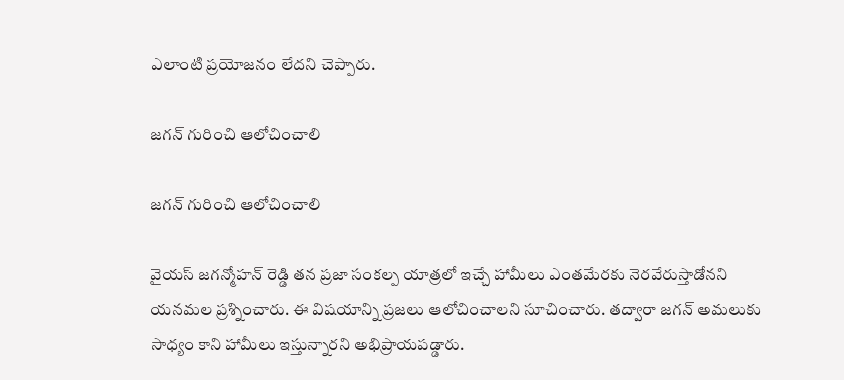ఎలాంటి ప్రయోజనం లేదని చెప్పారు.

జగన్ గురించి ఆలోచించాలి

జగన్ గురించి ఆలోచించాలి

వైయస్ జగన్మోహన్ రెడ్డి తన ప్రజా సంకల్ప యాత్రలో ఇచ్చే హామీలు ఎంతమేరకు నెరవేరుస్తాడోనని యనమల ప్రశ్నించారు. ఈ విషయాన్ని ప్రజలు ఆలోచించాలని సూచించారు. తద్వారా జగన్ అమలుకు సాధ్యం కాని హామీలు ఇస్తున్నారని అభిప్రాయపడ్డారు.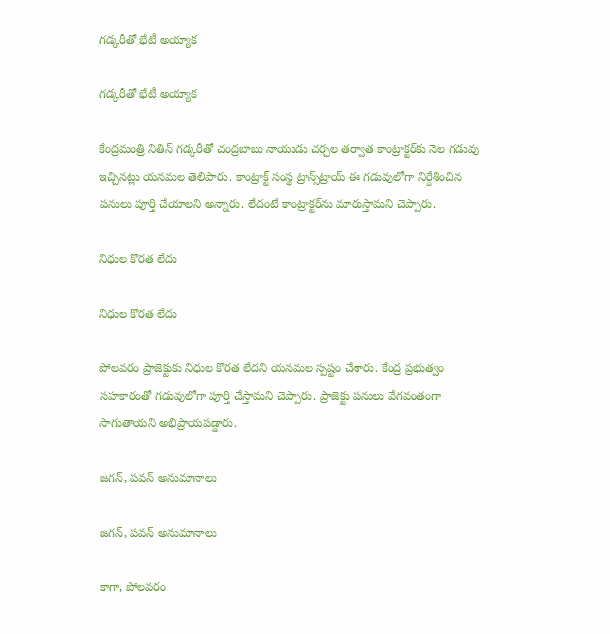గడ్కరీతో భేటీ అయ్యాక

గడ్కరీతో భేటీ అయ్యాక

కేంద్రమంత్రి నితిన్ గడ్కరీతో చంద్రబాబు నాయుడు చర్చల తర్వాత కాంట్రాక్టర్‌కు నెల గడువు ఇచ్చినట్లు యనమల తెలిపారు. కాంట్రాక్ట్ సంస్థ ట్రాన్స్‌ట్రాయ్ ఈ గడువులోగా నిర్దేశించిన పనులు పూర్తి చేయాలని అన్నారు. లేదంటే కాంట్రాక్టర్‌ను మారుస్తామని చెప్పారు.

నిధుల కొరత లేదు

నిధుల కొరత లేదు

పోలవరం ప్రాజెక్టుకు నిధుల కొరత లేదని యనమల స్పష్టం చేశారు. కేంద్ర ప్రభుత్వం సహకారంతో గడువులోగా పూర్తి చేస్తామని చెప్పారు. ప్రాజెక్టు పనులు వేగవంతంగా సాగుతాయని అభిప్రాయపడ్డారు.

జగన్, పవన్ అనుమానాలు

జగన్, పవన్ అనుమానాలు

కాగా, పోలవరం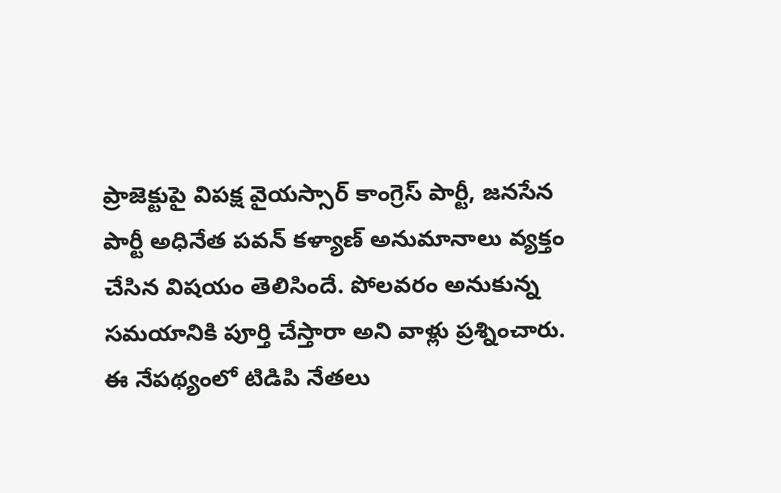ప్రాజెక్టుపై విపక్ష వైయస్సార్ కాంగ్రెస్ పార్టీ, జనసేన పార్టీ అధినేత పవన్ కళ్యాణ్ అనుమానాలు వ్యక్తం చేసిన విషయం తెలిసిందే. పోలవరం అనుకున్న సమయానికి పూర్తి చేస్తారా అని వాళ్లు ప్రశ్నించారు. ఈ నేపథ్యంలో టిడిపి నేతలు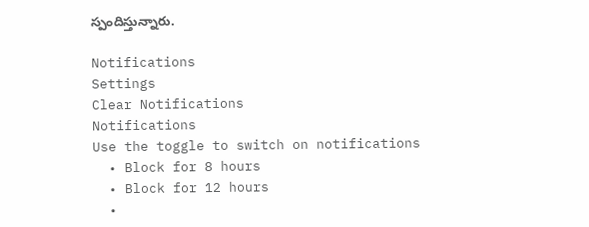స్పందిస్తున్నారు.

Notifications
Settings
Clear Notifications
Notifications
Use the toggle to switch on notifications
  • Block for 8 hours
  • Block for 12 hours
  •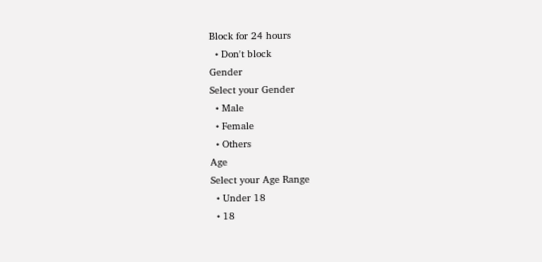Block for 24 hours
  • Don't block
Gender
Select your Gender
  • Male
  • Female
  • Others
Age
Select your Age Range
  • Under 18
  • 18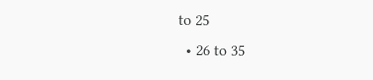to 25
  • 26 to 35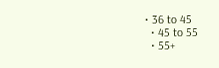• 36 to 45
  • 45 to 55
  • 55+